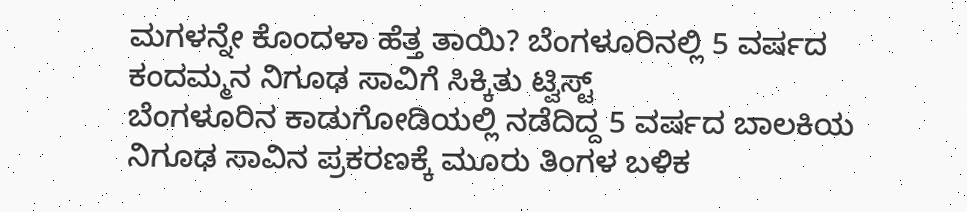ಮಗಳನ್ನೇ ಕೊಂದಳಾ ಹೆತ್ತ ತಾಯಿ? ಬೆಂಗಳೂರಿನಲ್ಲಿ 5 ವರ್ಷದ ಕಂದಮ್ಮನ ನಿಗೂಢ ಸಾವಿಗೆ ಸಿಕ್ಕಿತು ಟ್ವಿಸ್ಟ್
ಬೆಂಗಳೂರಿನ ಕಾಡುಗೋಡಿಯಲ್ಲಿ ನಡೆದಿದ್ದ 5 ವರ್ಷದ ಬಾಲಕಿಯ ನಿಗೂಢ ಸಾವಿನ ಪ್ರಕರಣಕ್ಕೆ ಮೂರು ತಿಂಗಳ ಬಳಿಕ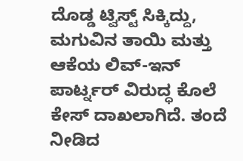ದೊಡ್ಡ ಟ್ವಿಸ್ಟ್ ಸಿಕ್ಕಿದ್ದು, ಮಗುವಿನ ತಾಯಿ ಮತ್ತು ಆಕೆಯ ಲಿವ್-ಇನ್ ಪಾರ್ಟ್ನರ್ ವಿರುದ್ಧ ಕೊಲೆ ಕೇಸ್ ದಾಖಲಾಗಿದೆ. ತಂದೆ ನೀಡಿದ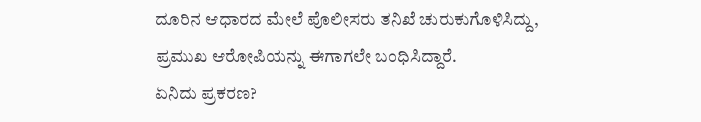ದೂರಿನ ಆಧಾರದ ಮೇಲೆ ಪೊಲೀಸರು ತನಿಖೆ ಚುರುಕುಗೊಳಿಸಿದ್ದು, ಪ್ರಮುಖ ಆರೋಪಿಯನ್ನು ಈಗಾಗಲೇ ಬಂಧಿಸಿದ್ದಾರೆ.
ಏನಿದು ಪ್ರಕರಣ?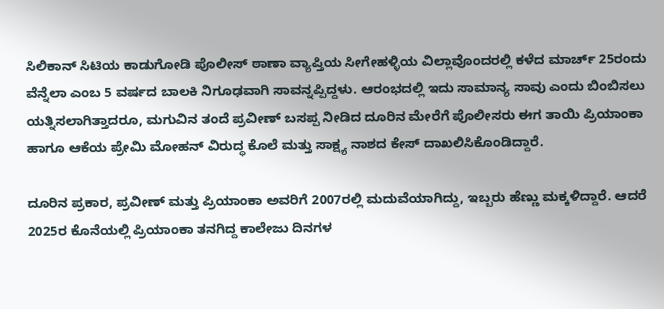ಸಿಲಿಕಾನ್ ಸಿಟಿಯ ಕಾಡುಗೋಡಿ ಪೊಲೀಸ್ ಠಾಣಾ ವ್ಯಾಪ್ತಿಯ ಸೀಗೇಹಳ್ಳಿಯ ವಿಲ್ಲಾವೊಂದರಲ್ಲಿ ಕಳೆದ ಮಾರ್ಚ್ 25ರಂದು ವೆನ್ನೆಲಾ ಎಂಬ 5 ವರ್ಷದ ಬಾಲಕಿ ನಿಗೂಢವಾಗಿ ಸಾವನ್ನಪ್ಪಿದ್ದಳು. ಆರಂಭದಲ್ಲಿ ಇದು ಸಾಮಾನ್ಯ ಸಾವು ಎಂದು ಬಿಂಬಿಸಲು ಯತ್ನಿಸಲಾಗಿತ್ತಾದರೂ, ಮಗುವಿನ ತಂದೆ ಪ್ರವೀಣ್ ಬಸಪ್ಪ ನೀಡಿದ ದೂರಿನ ಮೇರೆಗೆ ಪೊಲೀಸರು ಈಗ ತಾಯಿ ಪ್ರಿಯಾಂಕಾ ಹಾಗೂ ಆಕೆಯ ಪ್ರೇಮಿ ಮೋಹನ್ ವಿರುದ್ಧ ಕೊಲೆ ಮತ್ತು ಸಾಕ್ಷ್ಯ ನಾಶದ ಕೇಸ್ ದಾಖಲಿಸಿಕೊಂಡಿದ್ದಾರೆ.

ದೂರಿನ ಪ್ರಕಾರ, ಪ್ರವೀಣ್ ಮತ್ತು ಪ್ರಿಯಾಂಕಾ ಅವರಿಗೆ 2007ರಲ್ಲಿ ಮದುವೆಯಾಗಿದ್ದು, ಇಬ್ಬರು ಹೆಣ್ಣು ಮಕ್ಕಳಿದ್ದಾರೆ. ಆದರೆ 2025ರ ಕೊನೆಯಲ್ಲಿ ಪ್ರಿಯಾಂಕಾ ತನಗಿದ್ದ ಕಾಲೇಜು ದಿನಗಳ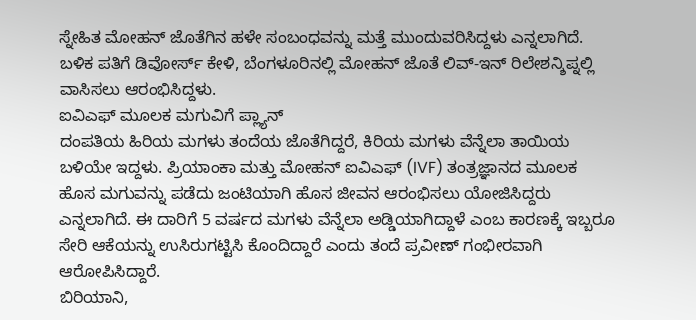ಸ್ನೇಹಿತ ಮೋಹನ್ ಜೊತೆಗಿನ ಹಳೇ ಸಂಬಂಧವನ್ನು ಮತ್ತೆ ಮುಂದುವರಿಸಿದ್ದಳು ಎನ್ನಲಾಗಿದೆ. ಬಳಿಕ ಪತಿಗೆ ಡಿವೋರ್ಸ್ ಕೇಳಿ, ಬೆಂಗಳೂರಿನಲ್ಲಿ ಮೋಹನ್ ಜೊತೆ ಲಿವ್-ಇನ್ ರಿಲೇಶನ್ಶಿಪ್ನಲ್ಲಿ ವಾಸಿಸಲು ಆರಂಭಿಸಿದ್ದಳು.
ಐವಿಎಫ್ ಮೂಲಕ ಮಗುವಿಗೆ ಪ್ಲ್ಯಾನ್
ದಂಪತಿಯ ಹಿರಿಯ ಮಗಳು ತಂದೆಯ ಜೊತೆಗಿದ್ದರೆ, ಕಿರಿಯ ಮಗಳು ವೆನ್ನೆಲಾ ತಾಯಿಯ ಬಳಿಯೇ ಇದ್ದಳು. ಪ್ರಿಯಾಂಕಾ ಮತ್ತು ಮೋಹನ್ ಐವಿಎಫ್ (IVF) ತಂತ್ರಜ್ಞಾನದ ಮೂಲಕ ಹೊಸ ಮಗುವನ್ನು ಪಡೆದು ಜಂಟಿಯಾಗಿ ಹೊಸ ಜೀವನ ಆರಂಭಿಸಲು ಯೋಜಿಸಿದ್ದರು ಎನ್ನಲಾಗಿದೆ. ಈ ದಾರಿಗೆ 5 ವರ್ಷದ ಮಗಳು ವೆನ್ನೆಲಾ ಅಡ್ಡಿಯಾಗಿದ್ದಾಳೆ ಎಂಬ ಕಾರಣಕ್ಕೆ ಇಬ್ಬರೂ ಸೇರಿ ಆಕೆಯನ್ನು ಉಸಿರುಗಟ್ಟಿಸಿ ಕೊಂದಿದ್ದಾರೆ ಎಂದು ತಂದೆ ಪ್ರವೀಣ್ ಗಂಭೀರವಾಗಿ ಆರೋಪಿಸಿದ್ದಾರೆ.
ಬಿರಿಯಾನಿ,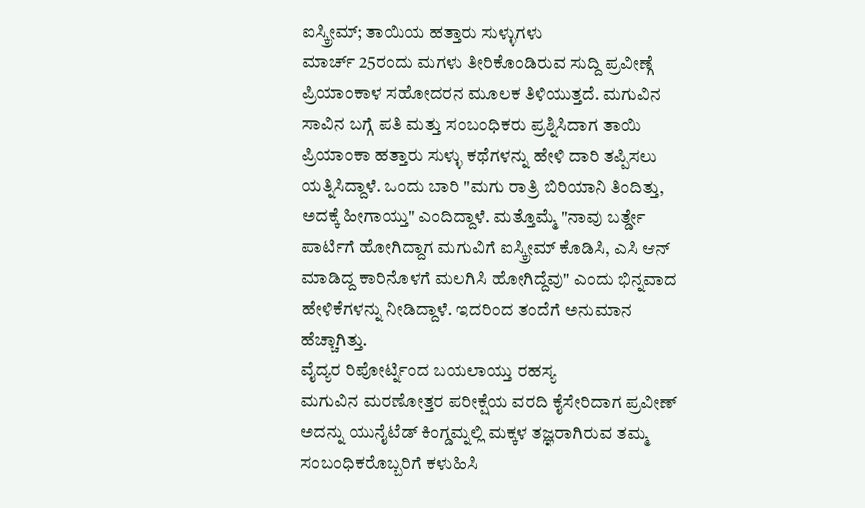ಐಸ್ಕ್ರೀಮ್; ತಾಯಿಯ ಹತ್ತಾರು ಸುಳ್ಳುಗಳು
ಮಾರ್ಚ್ 25ರಂದು ಮಗಳು ತೀರಿಕೊಂಡಿರುವ ಸುದ್ದಿ ಪ್ರವೀಣ್ಗೆ ಪ್ರಿಯಾಂಕಾಳ ಸಹೋದರನ ಮೂಲಕ ತಿಳಿಯುತ್ತದೆ. ಮಗುವಿನ ಸಾವಿನ ಬಗ್ಗೆ ಪತಿ ಮತ್ತು ಸಂಬಂಧಿಕರು ಪ್ರಶ್ನಿಸಿದಾಗ ತಾಯಿ ಪ್ರಿಯಾಂಕಾ ಹತ್ತಾರು ಸುಳ್ಳು ಕಥೆಗಳನ್ನು ಹೇಳಿ ದಾರಿ ತಪ್ಪಿಸಲು ಯತ್ನಿಸಿದ್ದಾಳೆ. ಒಂದು ಬಾರಿ "ಮಗು ರಾತ್ರಿ ಬಿರಿಯಾನಿ ತಿಂದಿತ್ತು, ಅದಕ್ಕೆ ಹೀಗಾಯ್ತು" ಎಂದಿದ್ದಾಳೆ. ಮತ್ತೊಮ್ಮೆ "ನಾವು ಬರ್ತ್ಡೇ ಪಾರ್ಟಿಗೆ ಹೋಗಿದ್ದಾಗ ಮಗುವಿಗೆ ಐಸ್ಕ್ರೀಮ್ ಕೊಡಿಸಿ, ಎಸಿ ಆನ್ ಮಾಡಿದ್ದ ಕಾರಿನೊಳಗೆ ಮಲಗಿಸಿ ಹೋಗಿದ್ದೆವು" ಎಂದು ಭಿನ್ನವಾದ ಹೇಳಿಕೆಗಳನ್ನು ನೀಡಿದ್ದಾಳೆ. ಇದರಿಂದ ತಂದೆಗೆ ಅನುಮಾನ ಹೆಚ್ಚಾಗಿತ್ತು.
ವೈದ್ಯರ ರಿಪೋರ್ಟ್ನಿಂದ ಬಯಲಾಯ್ತು ರಹಸ್ಯ
ಮಗುವಿನ ಮರಣೋತ್ತರ ಪರೀಕ್ಷೆಯ ವರದಿ ಕೈಸೇರಿದಾಗ ಪ್ರವೀಣ್ ಅದನ್ನು ಯುನೈಟೆಡ್ ಕಿಂಗ್ಡಮ್ನಲ್ಲಿ ಮಕ್ಕಳ ತಜ್ಞರಾಗಿರುವ ತಮ್ಮ ಸಂಬಂಧಿಕರೊಬ್ಬರಿಗೆ ಕಳುಹಿಸಿ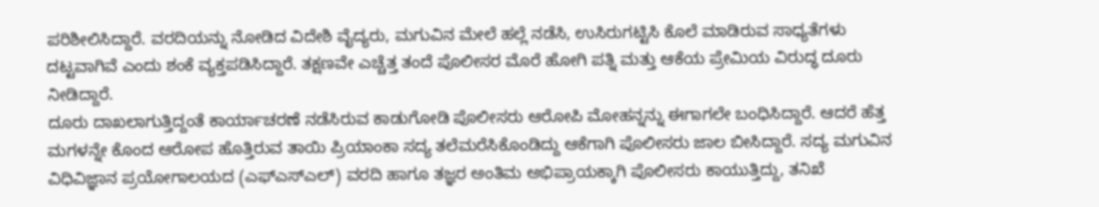ಪರಿಶೀಲಿಸಿದ್ದಾರೆ. ವರದಿಯನ್ನು ನೋಡಿದ ವಿದೇಶಿ ವೈದ್ಯರು, ಮಗುವಿನ ಮೇಲೆ ಹಲ್ಲೆ ನಡೆಸಿ, ಉಸಿರುಗಟ್ಟಿಸಿ ಕೊಲೆ ಮಾಡಿರುವ ಸಾಧ್ಯತೆಗಳು ದಟ್ಟವಾಗಿವೆ ಎಂದು ಶಂಕೆ ವ್ಯಕ್ತಪಡಿಸಿದ್ದಾರೆ. ತಕ್ಷಣವೇ ಎಚ್ಚೆತ್ತ ತಂದೆ ಪೊಲೀಸರ ಮೊರೆ ಹೋಗಿ ಪತ್ನಿ ಮತ್ತು ಆಕೆಯ ಪ್ರೇಮಿಯ ವಿರುದ್ಧ ದೂರು ನೀಡಿದ್ದಾರೆ.
ದೂರು ದಾಖಲಾಗುತ್ತಿದ್ದಂತೆ ಕಾರ್ಯಾಚರಣೆ ನಡೆಸಿರುವ ಕಾಡುಗೋಡಿ ಪೊಲೀಸರು ಆರೋಪಿ ಮೋಹನ್ನನ್ನು ಈಗಾಗಲೇ ಬಂಧಿಸಿದ್ದಾರೆ. ಆದರೆ ಹೆತ್ತ ಮಗಳನ್ನೇ ಕೊಂದ ಆರೋಪ ಹೊತ್ತಿರುವ ತಾಯಿ ಪ್ರಿಯಾಂಕಾ ಸದ್ಯ ತಲೆಮರೆಸಿಕೊಂಡಿದ್ದು ಆಕೆಗಾಗಿ ಪೊಲೀಸರು ಜಾಲ ಬೀಸಿದ್ದಾರೆ. ಸದ್ಯ ಮಗುವಿನ ವಿಧಿವಿಜ್ಞಾನ ಪ್ರಯೋಗಾಲಯದ (ಎಫ್ಎಸ್ಎಲ್) ವರದಿ ಹಾಗೂ ತಜ್ಞರ ಅಂತಿಮ ಅಭಿಪ್ರಾಯಕ್ಕಾಗಿ ಪೊಲೀಸರು ಕಾಯುತ್ತಿದ್ದು, ತನಿಖೆ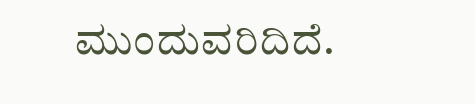ಮುಂದುವರಿದಿದೆ.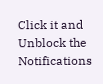Click it and Unblock the Notifications